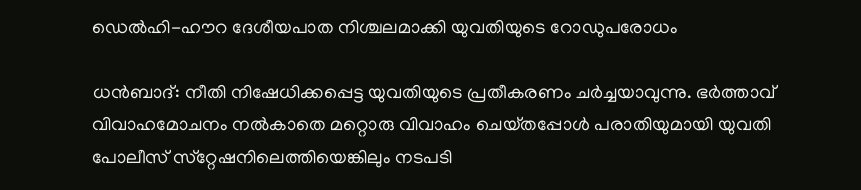ഡെല്‍ഹി-ഹൗറ ദേശീയപാത നിശ്ചലമാക്കി യുവതിയുടെ റോഡുപരോധം

ധന്‍ബാദ്‌: നീതി നിഷേധിക്കപ്പെട്ട യുവതിയുടെ പ്രതീകരണം ചര്‍ച്ചയാവുന്നു. ഭര്‍ത്താവ്‌ വിവാഹമോചനം നല്‍കാതെ മറ്റൊരു വിവാഹം ചെയ്‌തപ്പോള്‍ പരാതിയുമായി യുവതി പോലീസ്‌ സ്‌റ്റേഷനിലെത്തിയെങ്കിലും നടപടി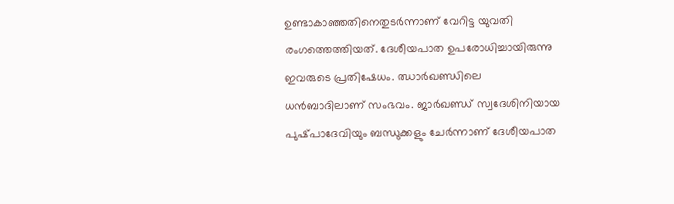ഉണ്ടാകാഞ്ഞതിനെതുടര്‍ന്നാണ്‌ വേറിട്ട യുവതി രംഗത്തെത്തിയത്‌. ദേശീയപാത ഉപരോധിച്ചായിരുന്നു ഇവരുടെ പ്രതിഷേധം. ഝാര്‍ഖണ്ഡിലെ ധന്‍ബാദിലാണ് സംഭവം. ജാര്‍ഖണ്ഡ്‌ സ്വദേശിനിയായ പുഷ്‌പാദേവിയും ബന്ധുക്കളും ചേര്‍ന്നാണ് ദേശീയപാത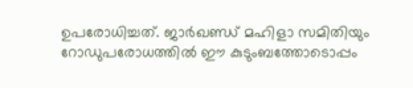ഉപരോധിച്ചത്‌. ജാര്‍ഖണ്ഡ്‌ മഹിളാ സമിതിയും റോഡുപരോധത്തില്‍ ഈ കുടുംബത്തോടൊപ്പം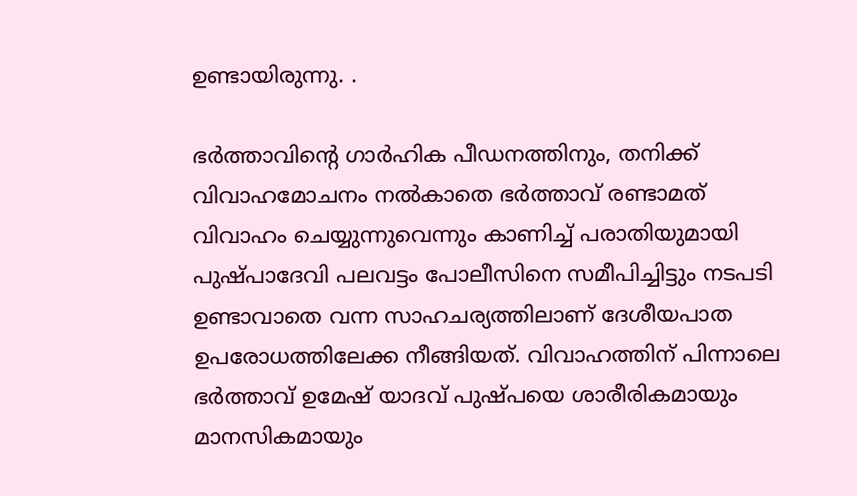ഉണ്ടായിരുന്നു. .

ഭര്‍ത്താവിന്റെ ഗാര്‍ഹിക പീഡനത്തിനും, തനിക്ക്‌ വിവാഹമോചനം നല്‍കാതെ ഭര്‍ത്താവ്‌ രണ്ടാമത്‌ വിവാഹം ചെയ്യുന്നുവെന്നും കാണിച്ച്‌ പരാതിയുമായി പുഷ്‌പാദേവി പലവട്ടം പോലീസിനെ സമീപിച്ചിട്ടും നടപടി ഉണ്ടാവാതെ വന്ന സാഹചര്യത്തിലാണ്‌ ദേശീയപാത ഉപരോധത്തിലേക്ക നീങ്ങിയത്‌. വിവാഹത്തിന്‌ പിന്നാലെ ഭര്‍ത്താവ്‌ ഉമേഷ്‌ യാദവ്‌ പുഷ്‌പയെ ശാരീരികമായും മാനസികമായും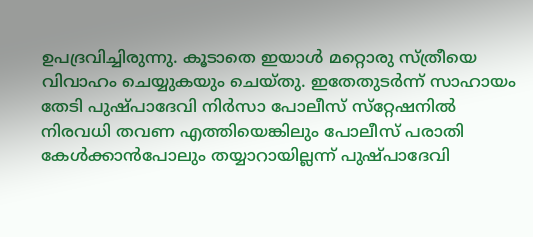ഉപദ്രവിച്ചിരുന്നു. കൂടാതെ ഇയാള്‍ മറ്റൊരു സ്‌ത്രീയെ വിവാഹം ചെയ്യുകയും ചെയ്‌തു. ഇതേതുടര്‍ന്ന്‌ സാഹായം തേടി പുഷ്‌പാദേവി നിര്‍സാ പോലീസ്‌ സ്‌റ്റേഷനില്‍ നിരവധി തവണ എത്തിയെങ്കിലും പോലീസ്‌ പരാതി കേള്‍ക്കാന്‍പോലും തയ്യാറായില്ലന്ന്‌ പുഷ്‌പാദേവി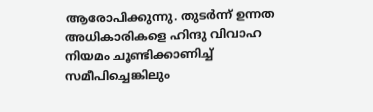ആരോപിക്കുന്നു. തുടര്‍ന്ന്‌ ഉന്നത അധികാരികളെ ഹിന്ദു വിവാഹ നിയമം ചൂണ്ടിക്കാണിച്ച്‌ സമീപിച്ചെങ്കിലും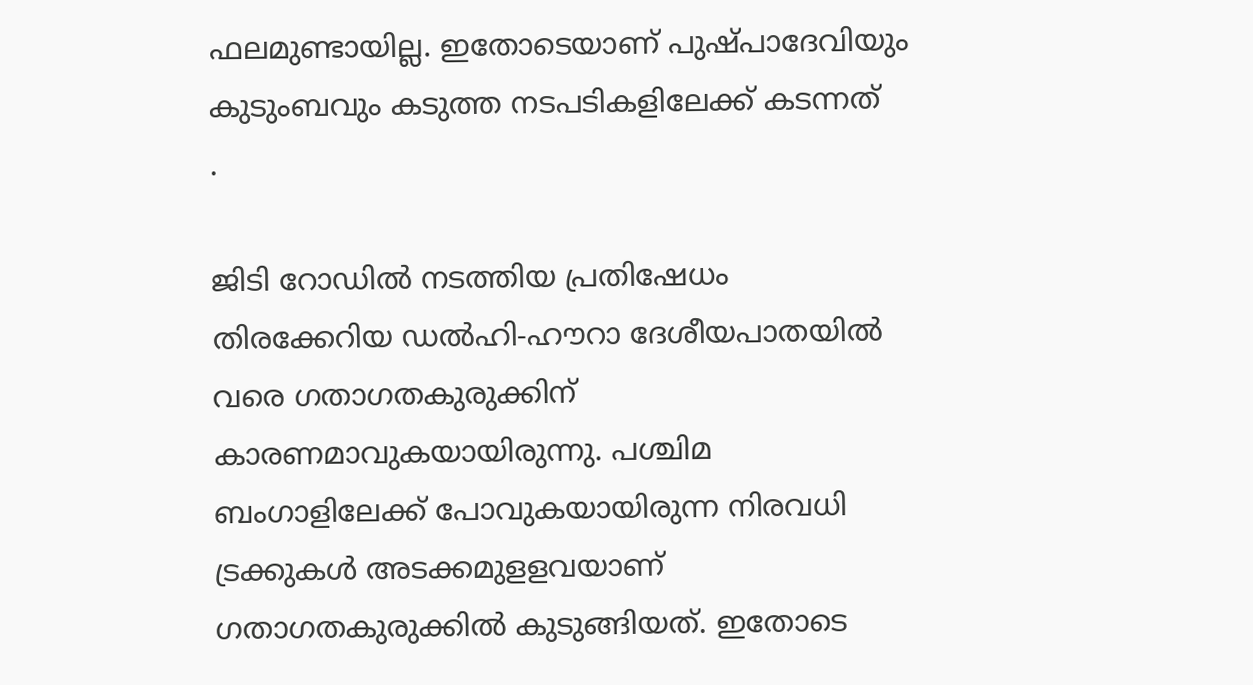ഫലമുണ്ടായില്ല. ഇതോടെയാണ്‌ പുഷ്‌പാദേവിയും കുടുംബവും കടുത്ത നടപടികളിലേക്ക്‌ കടന്നത്‌
.

ജിടി റോഡില്‍ നടത്തിയ പ്രതിഷേധം തിരക്കേറിയ ഡല്‍ഹി-ഹൗറാ ദേശീയപാതയില്‍ വരെ ഗതാഗതകുരുക്കിന്‌ കാരണമാവുകയായിരുന്നു. പശ്ചിമ ബംഗാളിലേക്ക്‌ പോവുകയായിരുന്ന നിരവധി ട്രക്കുകള്‍ അടക്കമുളളവയാണ്‌ ഗതാഗതകുരുക്കില്‍ കുടുങ്ങിയത്‌. ഇതോടെ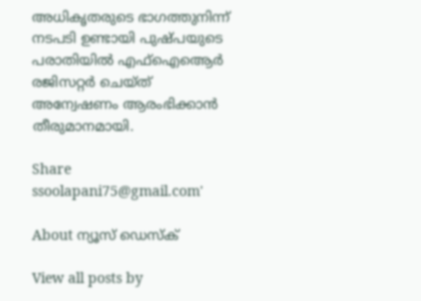അധികൃതരുടെ ഭാഗത്തുനിന്ന്‌ നടപടി ഉണ്ടായി പുഷ്‌പയുടെ പരാതിയില്‍ എഫ്‌ഐആെര്‍ രജിസറ്റര്‍ ചെയ്‌ത്‌ അന്വേഷണം ആരംഭിക്കാന്‍ തീരുമാനമായി.

Share
ssoolapani75@gmail.com'

About ന്യൂസ് ഡെസ്ക്

View all posts by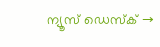ന്യൂസ് ഡെസ്ക് →